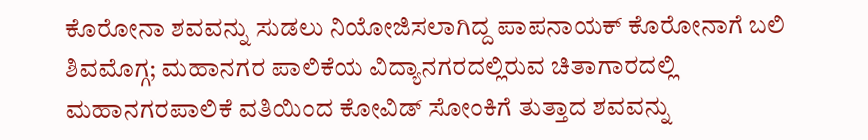ಕೊರೋನಾ ಶವವನ್ನು ಸುಡಲು ನಿಯೋಜಿಸಲಾಗಿದ್ದ ಪಾಪನಾಯಕ್ ಕೊರೋನಾಗೆ ಬಲಿ
ಶಿವಮೊಗ್ಗ; ಮಹಾನಗರ ಪಾಲಿಕೆಯ ವಿದ್ಯಾನಗರದಲ್ಲಿರುವ ಚಿತಾಗಾರದಲ್ಲಿ ಮಹಾನಗರಪಾಲಿಕೆ ವತಿಯಿಂದ ಕೋವಿಡ್ ಸೋಂಕಿಗೆ ತುತ್ತಾದ ಶವವನ್ನು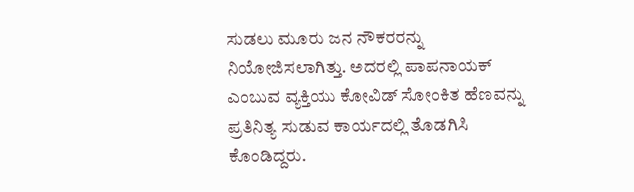ಸುಡಲು ಮೂರು ಜನ ನೌಕರರನ್ನು ನಿಯೋಜಿಸಲಾಗಿತ್ತು. ಅದರಲ್ಲಿ ಪಾಪನಾಯಕ್ ಎಂಬುವ ವ್ಯಕ್ತಿಯು ಕೋವಿಡ್ ಸೋಂಕಿತ ಹೆಣವನ್ನು ಪ್ರತಿನಿತ್ಯ ಸುಡುವ ಕಾರ್ಯದಲ್ಲಿ ತೊಡಗಿಸಿ ಕೊಂಡಿದ್ದರು.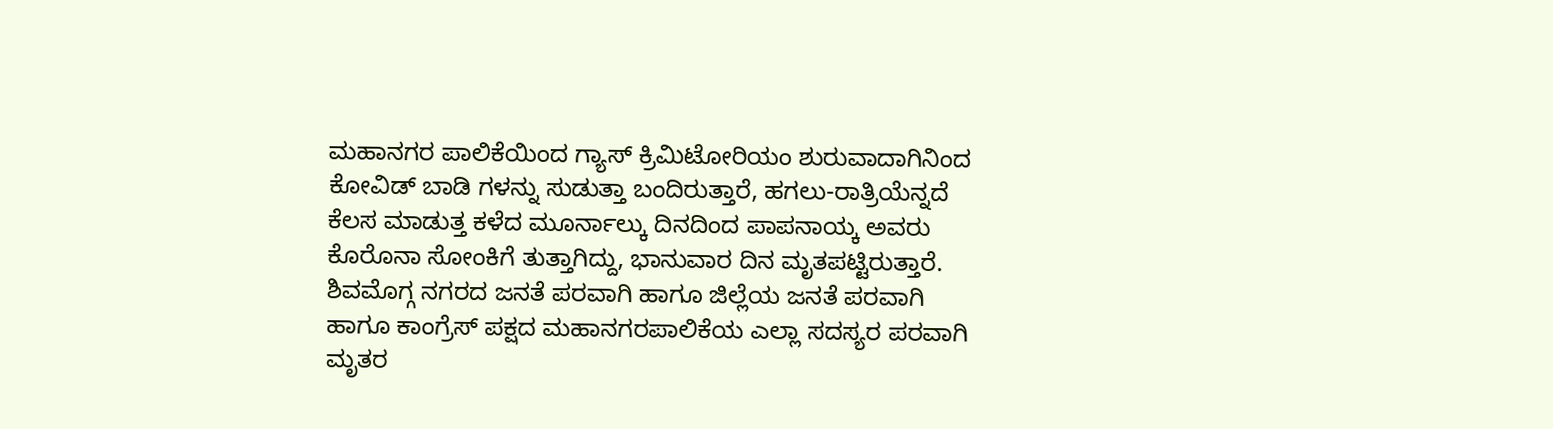ಮಹಾನಗರ ಪಾಲಿಕೆಯಿಂದ ಗ್ಯಾಸ್ ಕ್ರಿಮಿಟೋರಿಯಂ ಶುರುವಾದಾಗಿನಿಂದ ಕೋವಿಡ್ ಬಾಡಿ ಗಳನ್ನು ಸುಡುತ್ತಾ ಬಂದಿರುತ್ತಾರೆ, ಹಗಲು-ರಾತ್ರಿಯೆನ್ನದೆ ಕೆಲಸ ಮಾಡುತ್ತ ಕಳೆದ ಮೂರ್ನಾಲ್ಕು ದಿನದಿಂದ ಪಾಪನಾಯ್ಕ ಅವರು ಕೊರೊನಾ ಸೋಂಕಿಗೆ ತುತ್ತಾಗಿದ್ದು, ಭಾನುವಾರ ದಿನ ಮೃತಪಟ್ಟಿರುತ್ತಾರೆ.
ಶಿವಮೊಗ್ಗ ನಗರದ ಜನತೆ ಪರವಾಗಿ ಹಾಗೂ ಜಿಲ್ಲೆಯ ಜನತೆ ಪರವಾಗಿ ಹಾಗೂ ಕಾಂಗ್ರೆಸ್ ಪಕ್ಷದ ಮಹಾನಗರಪಾಲಿಕೆಯ ಎಲ್ಲಾ ಸದಸ್ಯರ ಪರವಾಗಿ
ಮೃತರ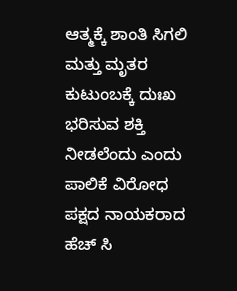ಆತ್ಮಕ್ಕೆ ಶಾಂತಿ ಸಿಗಲಿ ಮತ್ತು ಮೃತರ ಕುಟುಂಬಕ್ಕೆ ದುಃಖ ಭರಿಸುವ ಶಕ್ತಿ ನೀಡಲೆಂದು ಎಂದು ಪಾಲಿಕೆ ವಿರೋಧ ಪಕ್ಷದ ನಾಯಕರಾದ ಹೆಚ್ ಸಿ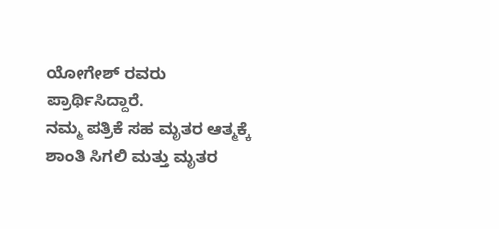ಯೋಗೇಶ್ ರವರು ಪ್ರಾರ್ಥಿಸಿದ್ದಾರೆ.
ನಮ್ಮ ಪತ್ರಿಕೆ ಸಹ ಮೃತರ ಆತ್ಮಕ್ಕೆ ಶಾಂತಿ ಸಿಗಲಿ ಮತ್ತು ಮೃತರ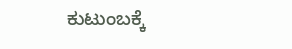ಕುಟುಂಬಕ್ಕೆ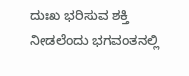ದುಃಖ ಭರಿಸುವ ಶಕ್ತಿ ನೀಡಲೆಂದು ಭಗವಂತನಲ್ಲಿ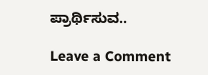ಪ್ರಾರ್ಥಿಸುವ..

Leave a Comment